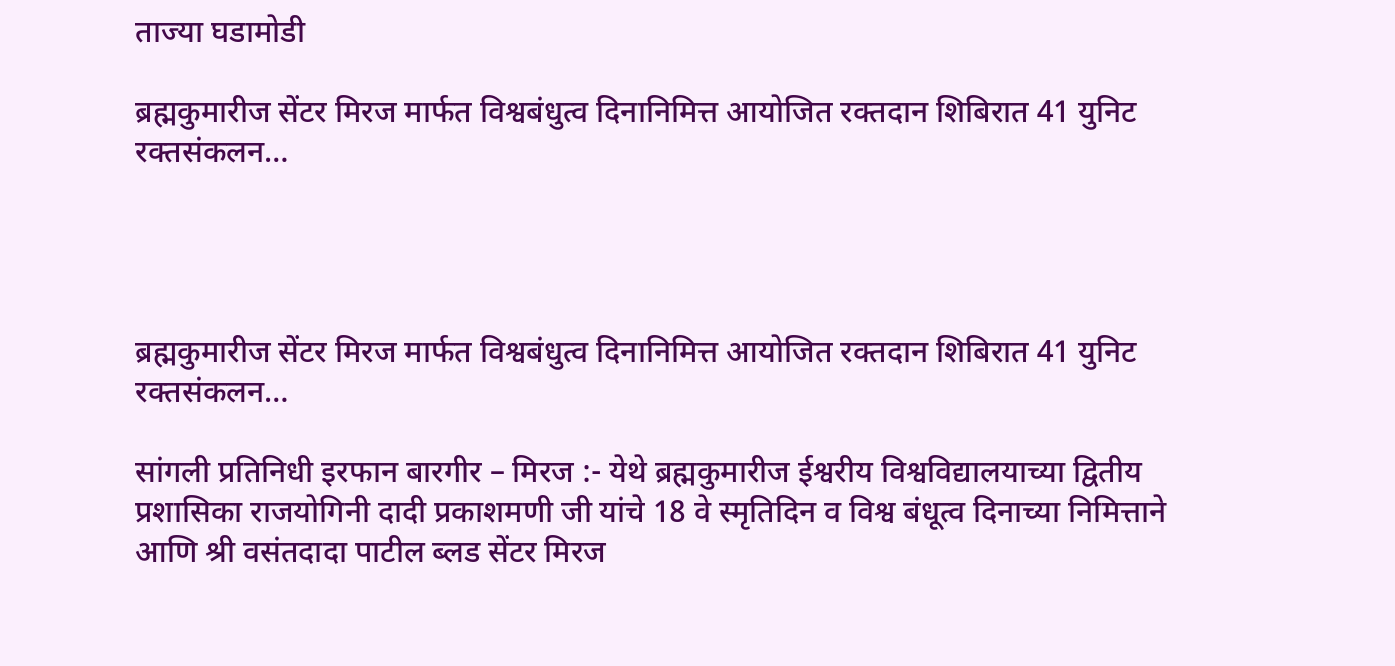ताज्या घडामोडी

ब्रह्मकुमारीज सेंटर मिरज मार्फत विश्वबंधुत्व दिनानिमित्त आयोजित रक्तदान शिबिरात 41 युनिट रक्तसंकलन…




ब्रह्मकुमारीज सेंटर मिरज मार्फत विश्वबंधुत्व दिनानिमित्त आयोजित रक्तदान शिबिरात 41 युनिट रक्तसंकलन…

सांगली प्रतिनिधी इरफान बारगीर – मिरज :- येथे ब्रह्मकुमारीज ईश्वरीय विश्वविद्यालयाच्या द्वितीय प्रशासिका राजयोगिनी दादी प्रकाशमणी जी यांचे 18 वे स्मृतिदिन व विश्व बंधूत्व दिनाच्या निमित्ताने आणि श्री वसंतदादा पाटील ब्लड सेंटर मिरज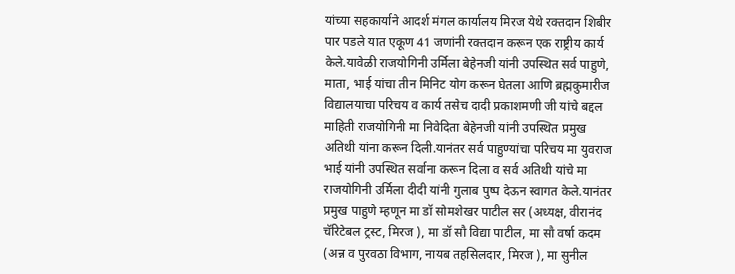यांच्या सहकार्याने आदर्श मंगल कार्यालय मिरज येथे रक्तदान शिबीर पार पडले यात एकूण 41 जणांनी रक्तदान करून एक राष्ट्रीय कार्य केले.यावेळी राजयोगिनी उर्मिला बेहेनजी यांनी उपस्थित सर्व पाहुणे, माता, भाई यांचा तीन मिनिट योग करून घेतला आणि ब्रह्मकुमारीज विद्यालयाचा परिचय व कार्य तसेच दादी प्रकाशमणी जी यांचे बद्दल माहिती राजयोगिनी मा निवेदिता बेहेनजी यांनी उपस्थित प्रमुख अतिथी यांना करून दिली.यानंतर सर्व पाहुण्यांचा परिचय मा युवराज भाई यांनी उपस्थित सर्वाना करून दिला व सर्व अतिथी यांचे मा राजयोगिनी उर्मिला दीदी यांनी गुलाब पुष्प देऊन स्वागत केले.यानंतर प्रमुख पाहुणे म्हणून मा डॉ सोमशेखर पाटील सर (अध्यक्ष, वीरानंद चॅरिटेबल ट्रस्ट, मिरज ), मा डॉ सौ विद्या पाटील, मा सौ वर्षा कदम (अन्न व पुरवठा विभाग, नायब तहसिलदार, मिरज ), मा सुनील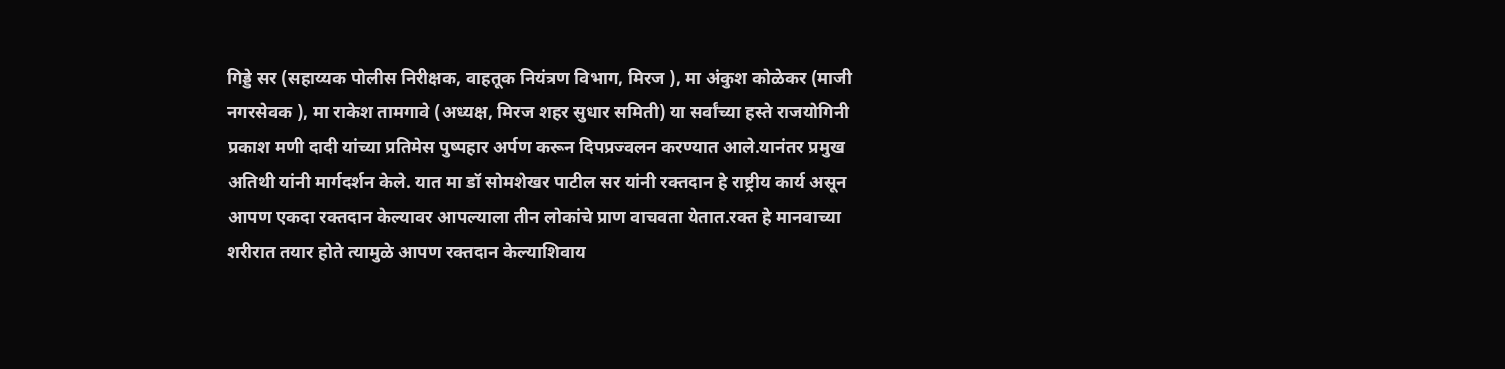गिड्डे सर (सहाय्यक पोलीस निरीक्षक, वाहतूक नियंत्रण विभाग, मिरज ), मा अंकुश कोळेकर (माजी नगरसेवक ), मा राकेश तामगावे (अध्यक्ष, मिरज शहर सुधार समिती) या सर्वांच्या हस्ते राजयोगिनी प्रकाश मणी दादी यांच्या प्रतिमेस पुष्पहार अर्पण करून दिपप्रज्वलन करण्यात आले.यानंतर प्रमुख अतिथी यांनी मार्गदर्शन केले. यात मा डॉ सोमशेखर पाटील सर यांनी रक्तदान हे राष्ट्रीय कार्य असून आपण एकदा रक्तदान केल्यावर आपल्याला तीन लोकांचे प्राण वाचवता येतात.रक्त हे मानवाच्या शरीरात तयार होते त्यामुळे आपण रक्तदान केल्याशिवाय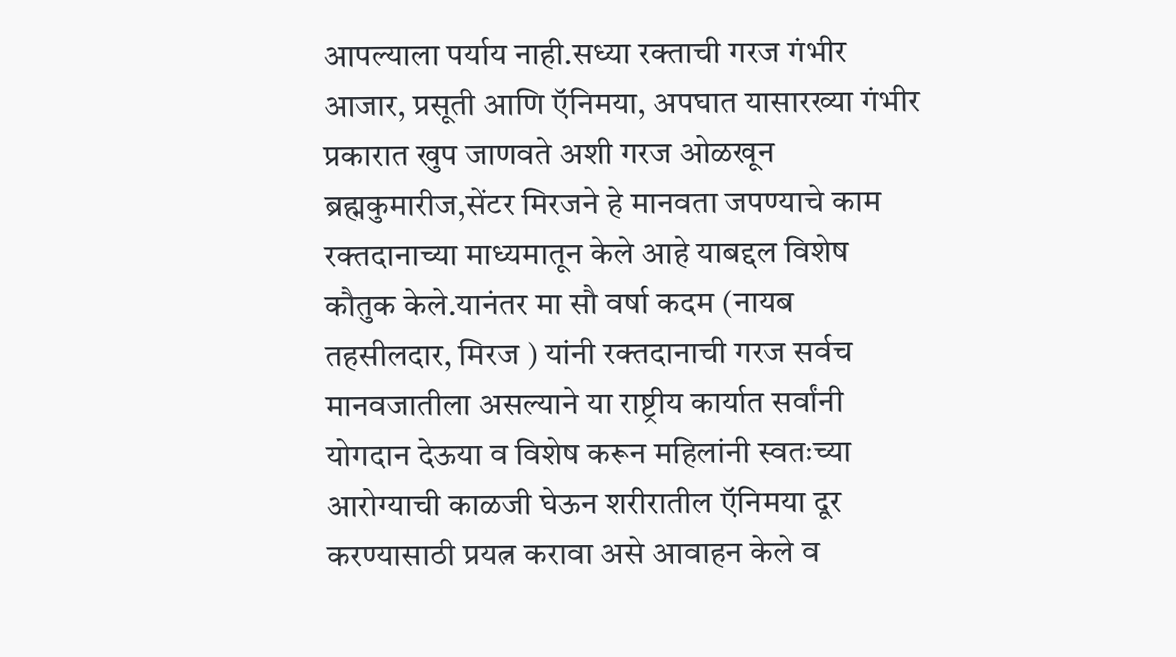आपल्याला पर्याय नाही.सध्या रक्ताची गरज गंभीर आजार, प्रसूती आणि ऍनिमया, अपघात यासारख्या गंभीर प्रकारात खुप जाणवते अशी गरज ओळखून ब्रह्मकुमारीज,सेंटर मिरजने हे मानवता जपण्याचे काम रक्तदानाच्या माध्यमातून केले आहे याबद्दल विशेष कौतुक केले.यानंतर मा सौ वर्षा कदम (नायब तहसीलदार, मिरज ) यांनी रक्तदानाची गरज सर्वच मानवजातीला असल्याने या राष्ट्रीय कार्यात सर्वांनी योगदान देऊया व विशेष करून महिलांनी स्वतःच्या आरोग्याची काळजी घेऊन शरीरातील ऍनिमया दूर करण्यासाठी प्रयत्न करावा असे आवाहन केले व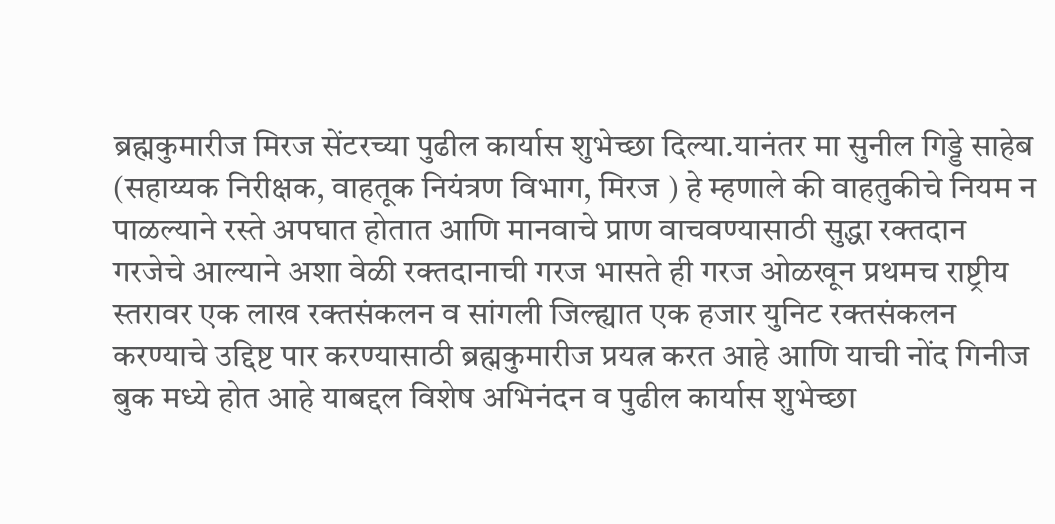ब्रह्मकुमारीज मिरज सेंटरच्या पुढील कार्यास शुभेच्छा दिल्या.यानंतर मा सुनील गिड्डे साहेब (सहाय्यक निरीक्षक, वाहतूक नियंत्रण विभाग, मिरज ) हे म्हणाले की वाहतुकीचे नियम न पाळल्याने रस्ते अपघात होतात आणि मानवाचे प्राण वाचवण्यासाठी सुद्धा रक्तदान गरजेचे आल्याने अशा वेळी रक्तदानाची गरज भासते ही गरज ओळखून प्रथमच राष्ट्रीय स्तरावर एक लाख रक्तसंकलन व सांगली जिल्ह्यात एक हजार युनिट रक्तसंकलन करण्याचे उद्दिष्ट पार करण्यासाठी ब्रह्मकुमारीज प्रयत्न करत आहे आणि याची नोंद गिनीज बुक मध्ये होत आहे याबद्दल विशेष अभिनंदन व पुढील कार्यास शुभेच्छा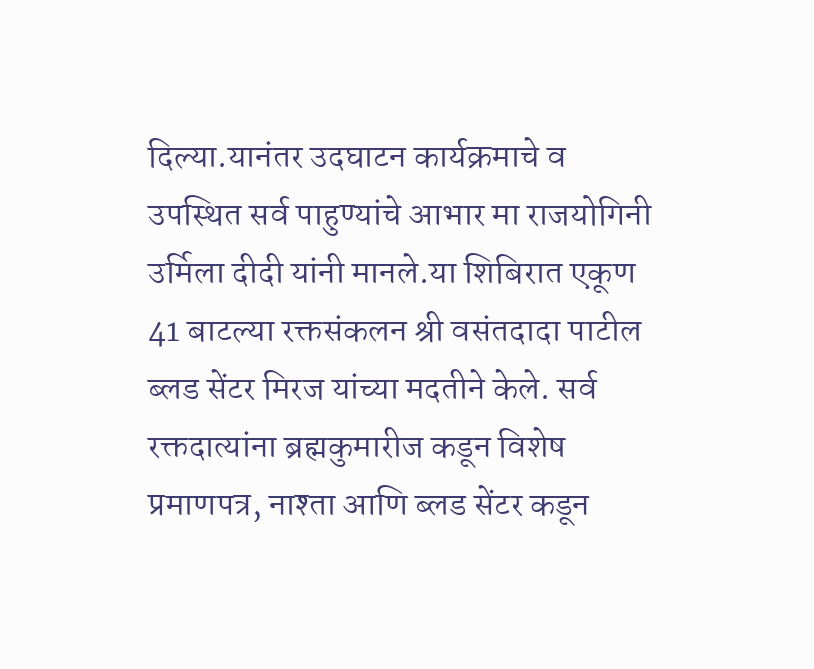दिल्या.यानंतर उदघाटन कार्यक्रमाचे व उपस्थित सर्व पाहुण्यांचे आभार मा राजयोगिनी उर्मिला दीदी यांनी मानले.या शिबिरात एकूण 41 बाटल्या रक्तसंकलन श्री वसंतदादा पाटील ब्लड सेंटर मिरज यांच्या मदतीने केले. सर्व रक्तदात्यांना ब्रह्मकुमारीज कडून विशेष प्रमाणपत्र, नाश्ता आणि ब्लड सेंटर कडून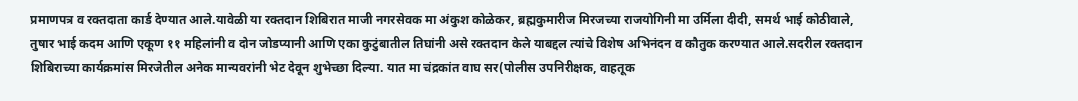प्रमाणपत्र व रक्तदाता कार्ड देण्यात आले.यावेळी या रक्तदान शिबिरात माजी नगरसेवक मा अंकुश कोळेकर, ब्रह्मकुमारीज मिरजच्या राजयोगिनी मा उर्मिला दीदी, समर्थ भाई कोठीवाले, तुषार भाई कदम आणि एकूण ११ महिलांनी व दोन जोडप्यानी आणि एका कुटुंबातील तिघांनी असे रक्तदान केले याबद्दल त्यांचे विशेष अभिनंदन व कौतुक करण्यात आले.सदरील रक्तदान शिबिराच्या कार्यक्रमांस मिरजेतील अनेक मान्यवरांनी भेट देवून शुभेच्छा दिल्या. यात मा चंद्रकांत वाघ सर(पोलीस उपनिरीक्षक, वाहतूक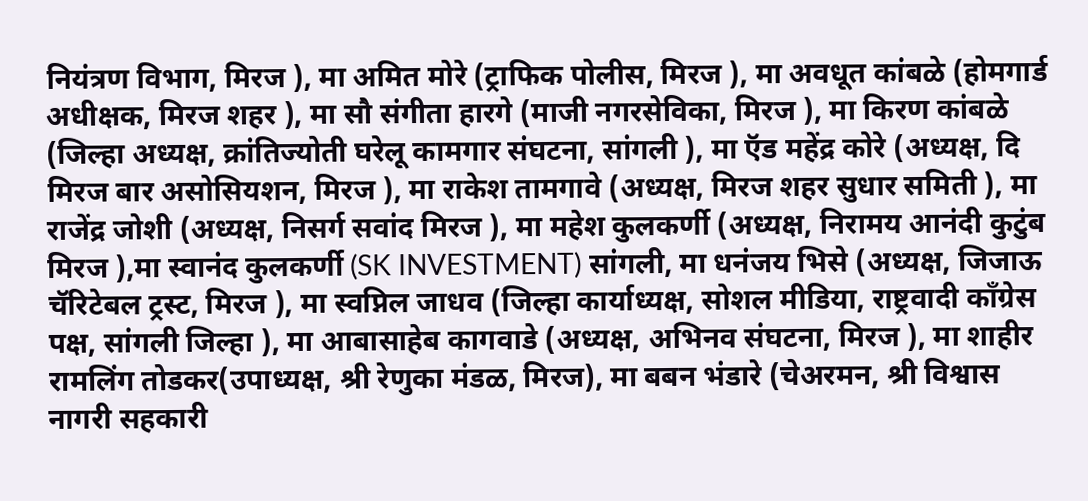नियंत्रण विभाग, मिरज ), मा अमित मोरे (ट्राफिक पोलीस, मिरज ), मा अवधूत कांबळे (होमगार्ड अधीक्षक, मिरज शहर ), मा सौ संगीता हारगे (माजी नगरसेविका, मिरज ), मा किरण कांबळे (जिल्हा अध्यक्ष, क्रांतिज्योती घरेलू कामगार संघटना, सांगली ), मा ऍड महेंद्र कोरे (अध्यक्ष, दि मिरज बार असोसियशन, मिरज ), मा राकेश तामगावे (अध्यक्ष, मिरज शहर सुधार समिती ), मा राजेंद्र जोशी (अध्यक्ष, निसर्ग सवांद मिरज ), मा महेश कुलकर्णी (अध्यक्ष, निरामय आनंदी कुटुंब मिरज ),मा स्वानंद कुलकर्णी (SK INVESTMENT) सांगली, मा धनंजय भिसे (अध्यक्ष, जिजाऊ चॅरिटेबल ट्रस्ट, मिरज ), मा स्वप्निल जाधव (जिल्हा कार्याध्यक्ष, सोशल मीडिया, राष्ट्रवादी काँग्रेस पक्ष, सांगली जिल्हा ), मा आबासाहेब कागवाडे (अध्यक्ष, अभिनव संघटना, मिरज ), मा शाहीर रामलिंग तोडकर(उपाध्यक्ष, श्री रेणुका मंडळ, मिरज), मा बबन भंडारे (चेअरमन, श्री विश्वास नागरी सहकारी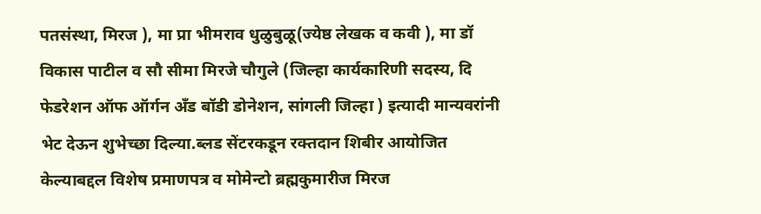पतसंस्था, मिरज ), मा प्रा भीमराव धुळुबुळू(ज्येष्ठ लेखक व कवी ), मा डॉ विकास पाटील व सौ सीमा मिरजे चौगुले (जिल्हा कार्यकारिणी सदस्य, दि फेडरेशन ऑफ ऑर्गन अँड बॉडी डोनेशन, सांगली जिल्हा ) इत्यादी मान्यवरांनी भेट देऊन शुभेच्छा दिल्या.ब्लड सेंटरकडून रक्तदान शिबीर आयोजित केल्याबद्दल विशेष प्रमाणपत्र व मोमेन्टो ब्रह्मकुमारीज मिरज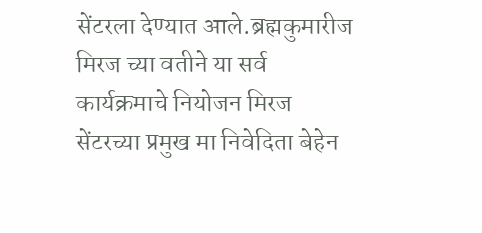सेंटरला देण्यात आले.ब्रह्मकुमारीज मिरज च्या वतीने या सर्व कार्यक्रमाचे नियोजन मिरज सेंटरच्या प्रमुख मा निवेदिता बेहेन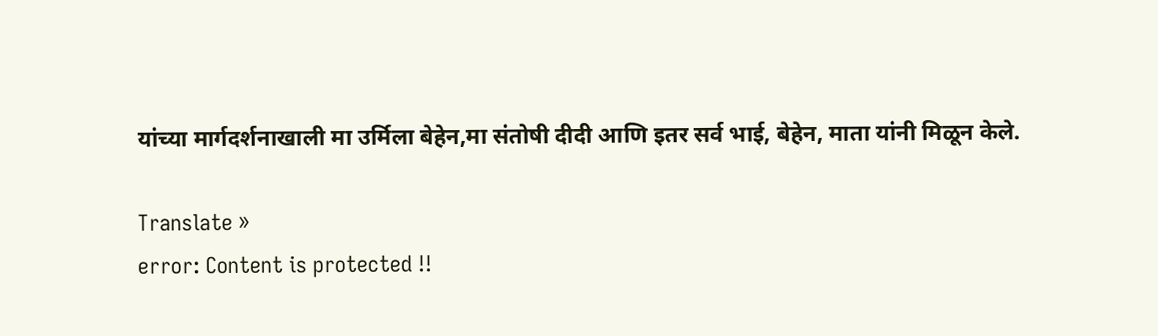यांच्या मार्गदर्शनाखाली मा उर्मिला बेहेन,मा संतोषी दीदी आणि इतर सर्व भाई, बेहेन, माता यांनी मिळून केले.

Translate »
error: Content is protected !!